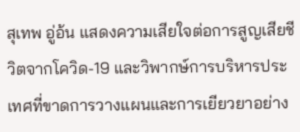สุเทพ อู่อ้น แสดงความเสียใจต่อการสูญเสียชีวิตจากโควิด-19 และวิพากษ์การบริหารประเทศที่ขาดการวางแผนและการเยียวยาอย่าง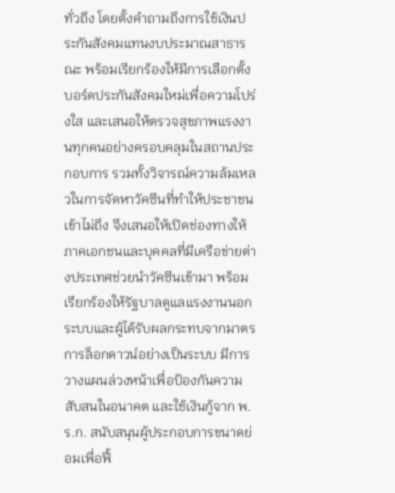ทั่วถึง โดยตั้งคำถามถึงการใช้เงินประกันสังคมแทนงบประมาณสาธารณะ พร้อมเรียกร้องให้มีการเลือกตั้งบอร์ดประกันสังคมใหม่เพื่อความโปร่งใส และเสนอให้ตรวจสุขภาพแรงงานทุกคนอย่างครอบคลุมในสถานประกอบการ รวมทั้งวิจารณ์ความล้มเหลวในการจัดหาวัคซีนที่ทำให้ประชาชนเข้าไม่ถึง จึงเสนอให้เปิดช่องทางให้ภาคเอกชนและบุคคลที่มีเครือข่ายต่างประเทศช่วยนำวัคซีนเข้ามา พร้อมเรียกร้องให้รัฐบาลดูแลแรงงานนอกระบบและผู้ได้รับผลกระทบจากมาตรการล็อกดาวน์อย่างเป็นระบบ มีการวางแผนล่วงหน้าเพื่อป้องกันความสับสนในอนาคต และใช้เงินกู้จาก พ.ร.ก. สนับสนุนผู้ประกอบการขนาดย่อมเพื่อฟื้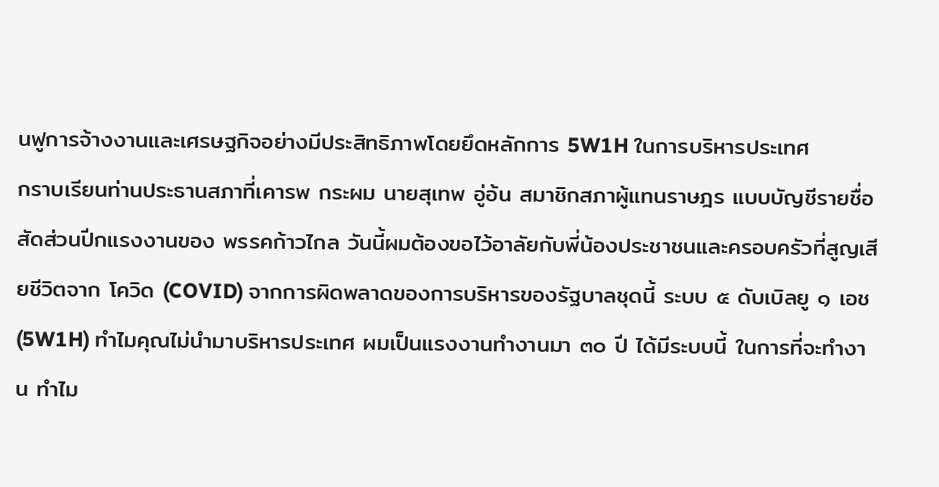นฟูการจ้างงานและเศรษฐกิจอย่างมีประสิทธิภาพโดยยึดหลักการ 5W1H ในการบริหารประเทศ
กราบเรียนท่านประธานสภาที่เคารพ กระผม นายสุเทพ อู่อ้น สมาชิกสภาผู้แทนราษฎร แบบบัญชีรายชื่อ สัดส่วนปีกแรงงานของ พรรคก้าวไกล วันนี้ผมต้องขอไว้อาลัยกับพี่น้องประชาชนและครอบครัวที่สูญเสียชีวิตจาก โควิด (COVID) จากการผิดพลาดของการบริหารของรัฐบาลชุดนี้ ระบบ ๕ ดับเบิลยู ๑ เอช (5W1H) ทำไมคุณไม่นำมาบริหารประเทศ ผมเป็นแรงงานทำงานมา ๓๐ ปี ได้มีระบบนี้ ในการที่จะทำงาน ทำไม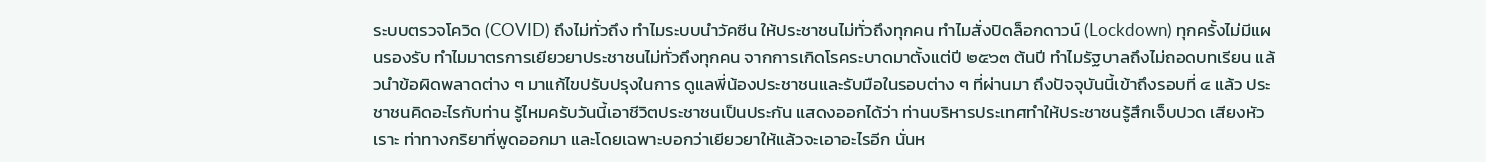ระบบตรวจโควิด (COVID) ถึงไม่ทั่วถึง ทำไมระบบนำวัคซีน ให้ประชาชนไม่ทั่วถึงทุกคน ทำไมสั่งปิดล็อกดาวน์ (Lockdown) ทุกครั้งไม่มีแผนรองรับ ทำไมมาตรการเยียวยาประชาชนไม่ทั่วถึงทุกคน จากการเกิดโรคระบาดมาตั้งแต่ปี ๒๕๖๓ ต้นปี ทำไมรัฐบาลถึงไม่ถอดบทเรียน แล้วนำข้อผิดพลาดต่าง ๆ มาแก้ไขปรับปรุงในการ ดูแลพี่น้องประชาชนและรับมือในรอบต่าง ๆ ที่ผ่านมา ถึงปัจจุบันนี้เข้าถึงรอบที่ ๔ แล้ว ประชาชนคิดอะไรกับท่าน รู้ไหมครับวันนี้เอาชีวิตประชาชนเป็นประกัน แสดงออกได้ว่า ท่านบริหารประเทศทำให้ประชาชนรู้สึกเจ็บปวด เสียงหัวเราะ ท่าทางกริยาที่พูดออกมา และโดยเฉพาะบอกว่าเยียวยาให้แล้วจะเอาอะไรอีก นั่นห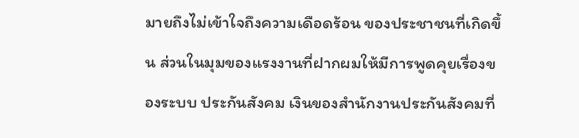มายถึงไม่เข้าใจถึงความเดือดร้อน ของประชาชนที่เกิดขึ้น ส่วนในมุมของแรงงานที่ฝากผมให้มีการพูดคุยเรื่องของระบบ ประกันสังคม เงินของสำนักงานประกันสังคมที่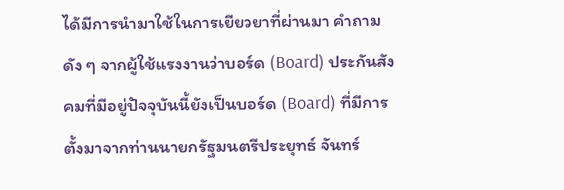ได้มีการนำมาใช้ในการเยียวยาที่ผ่านมา คำถามดัง ๆ จากผู้ใช้แรงงานว่าบอร์ด (Board) ประกันสังคมที่มีอยู่ปัจจุบันนี้ยังเป็นบอร์ด (Board) ที่มีการตั้งมาจากท่านนายกรัฐมนตรีประยุทธ์ จันทร์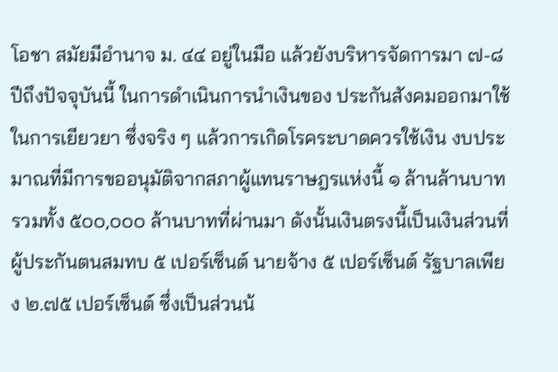โอชา สมัยมีอำนาจ ม. ๔๔ อยู่ในมือ แล้วยังบริหารจัดการมา ๗-๘ ปีถึงปัจจุบันนี้ ในการดำเนินการนำเงินของ ประกันสังคมออกมาใช้ในการเยียวยา ซึ่งจริง ๆ แล้วการเกิดโรคระบาดควรใช้เงิน งบประมาณที่มีการขออนุมัติจากสภาผู้แทนราษฎรแห่งนี้ ๑ ล้านล้านบาท รวมทั้ง ๕๐๐,๐๐๐ ล้านบาทที่ผ่านมา ดังนั้นเงินตรงนี้เป็นเงินส่วนที่ผู้ประกันตนสมทบ ๕ เปอร์เซ็นต์ นายจ้าง ๕ เปอร์เซ็นต์ รัฐบาลเพียง ๒.๗๕ เปอร์เซ็นต์ ซึ่งเป็นส่วนน้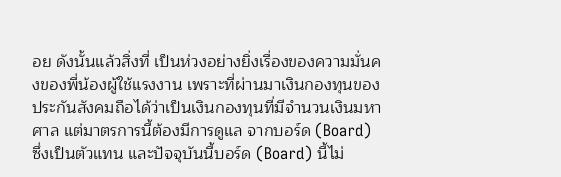อย ดังนั้นแล้วสิ่งที่ เป็นห่วงอย่างยิ่งเรื่องของความมั่นคงของพี่น้องผู้ใช้แรงงาน เพราะที่ผ่านมาเงินกองทุนของ ประกันสังคมถือได้ว่าเป็นเงินกองทุนที่มีจำนวนเงินมหาศาล แต่มาตรการนี้ต้องมีการดูแล จากบอร์ด (Board) ซึ่งเป็นตัวแทน และปัจจุบันนี้บอร์ด (Board) นี้ไม่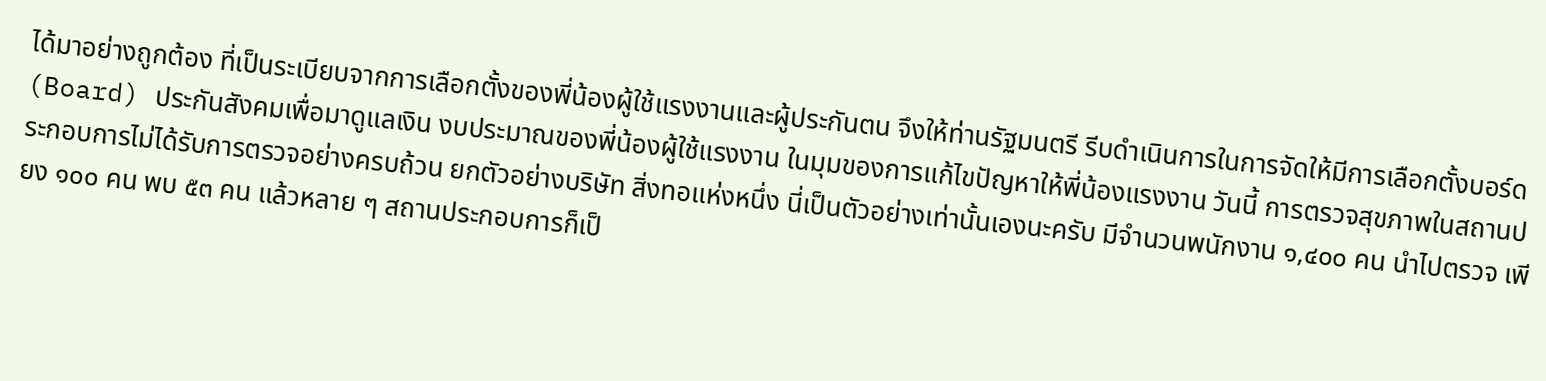ได้มาอย่างถูกต้อง ที่เป็นระเบียบจากการเลือกตั้งของพี่น้องผู้ใช้แรงงานและผู้ประกันตน จึงให้ท่านรัฐมนตรี รีบดำเนินการในการจัดให้มีการเลือกตั้งบอร์ด (Board) ประกันสังคมเพื่อมาดูแลเงิน งบประมาณของพี่น้องผู้ใช้แรงงาน ในมุมของการแก้ไขปัญหาให้พี่น้องแรงงาน วันนี้ การตรวจสุขภาพในสถานประกอบการไม่ได้รับการตรวจอย่างครบถ้วน ยกตัวอย่างบริษัท สิ่งทอแห่งหนึ่ง นี่เป็นตัวอย่างเท่านั้นเองนะครับ มีจำนวนพนักงาน ๑,๔๐๐ คน นำไปตรวจ เพียง ๑๐๐ คน พบ ๕๓ คน แล้วหลาย ๆ สถานประกอบการก็เป็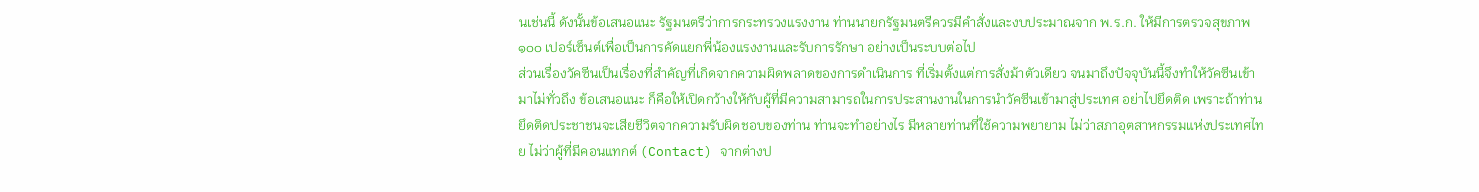นเช่นนี้ ดังนั้นข้อเสนอแนะ รัฐมนตรีว่าการกระทรวงแรงงาน ท่านนายกรัฐมนตรีควรมีคำสั่งและงบประมาณจาก พ.ร.ก. ให้มีการตรวจสุขภาพ ๑๐๐ เปอร์เซ็นต์เพื่อเป็นการคัดแยกพี่น้องแรงงานและรับการรักษา อย่างเป็นระบบต่อไป
ส่วนเรื่องวัคซีนเป็นเรื่องที่สำคัญที่เกิดจากความผิดพลาดของการดำเนินการ ที่เริ่มตั้งแต่การสั่งม้าตัวเดียว จนมาถึงปัจจุบันนี้จึงทำให้วัคซีนเข้ามาไม่ทั่วถึง ข้อเสนอแนะ ก็คือให้เปิดกว้างให้กับผู้ที่มีความสามารถในการประสานงานในการนำวัคซีนเข้ามาสู่ประเทศ อย่าไปยึดติด เพราะถ้าท่านยึดติดประชาชนจะเสียชีวิตจากความรับผิดชอบของท่าน ท่านจะทำอย่างไร มีหลายท่านที่ใช้ความพยายาม ไม่ว่าสภาอุตสาหกรรมแห่งประเทศไทย ไม่ว่าผู้ที่มีคอนแทกต์ (Contact) จากต่างป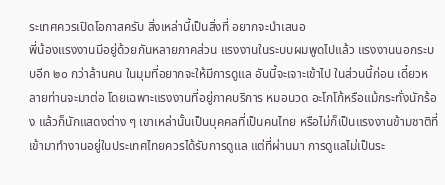ระเทศควรเปิดโอกาสครับ สิ่งเหล่านี้เป็นสิ่งที่ อยากจะนำเสนอ
พี่น้องแรงงานมีอยู่ด้วยกันหลายภาคส่วน แรงงานในระบบผมพูดไปแล้ว แรงงานนอกระบบอีก ๒๐ กว่าล้านคน ในมุมที่อยากจะให้มีการดูแล อันนี้จะเจาะเข้าไป ในส่วนนี้ก่อน เดี๋ยวหลายท่านจะมาต่อ โดยเฉพาะแรงงานที่อยู่ภาคบริการ หมอนวด อะโกโก้หรือแม้กระทั่งนักร้อง แล้วก็นักแสดงต่าง ๆ เขาเหล่านั้นเป็นบุคคลที่เป็นคนไทย หรือไม่ก็เป็นแรงงานข้ามชาติที่เข้ามาทำงานอยู่ในประเทศไทยควรได้รับการดูแล แต่ที่ผ่านมา การดูแลไม่เป็นระ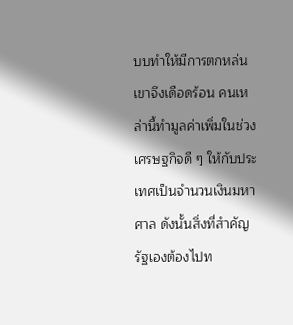บบทำให้มีการตกหล่นเขาจึงเดือดร้อน คนเหล่านี้ทำมูลค่าเพิ่มในช่วง เศรษฐกิจดี ๆ ให้กับประเทศเป็นจำนวนเงินมหาศาล ดังนั้นสิ่งที่สำคัญรัฐเองต้องไปท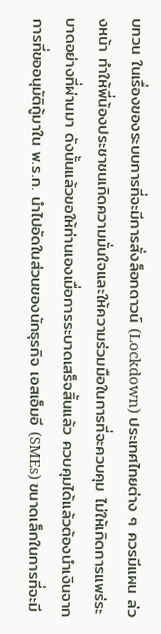บทวน ในเรื่องของระบบการที่จะมีการสั่งล็อกดาวน์ (Lockdown) ประเทศไทยต่าง ๆ ควรมีแผน ล่วงหน้า ทำให้พี่น้องประชาชนเกิดความมั่นใจและให้ความร่วมมือในการที่จะควบคุม ไม่ให้เกิดการแพร่ระบาดอย่างที่ผ่านมา ดังนั้นแล้วขอให้ท่านเองเมื่อการระบาดเสร็จสิ้นแล้ว ควบคุมได้แล้วต้องนำเงินจากการที่ขออนุมัติกู้มาใน พ.ร.ก. นำไปอัดในส่วนของนักธุรกิจ เอสเอ็มอี (SMEs) ขนาดเล็กในการที่จะมี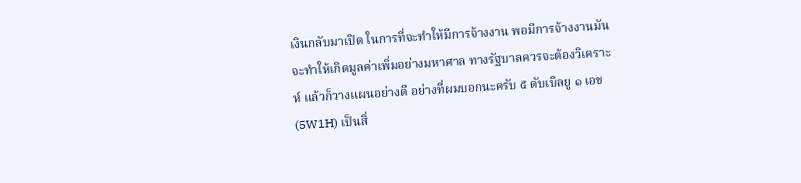เงินกลับมาเปิด ในการที่จะทำให้มีการจ้างงาน พอมีการจ้างงานมันจะทำให้เกิดมูลค่าเพิ่มอย่างมหาศาล ทางรัฐบาลควรจะต้องวิเคราะห์ แล้วก็วางแผนอย่างดี อย่างที่ผมบอกนะครับ ๕ ดับเบิลยู ๑ เอช (5W1H) เป็นสิ่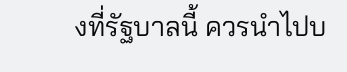งที่รัฐบาลนี้ ควรนำไปบ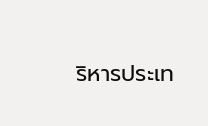ริหารประเท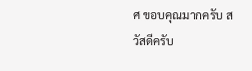ศ ขอบคุณมากครับ สวัสดีครับ